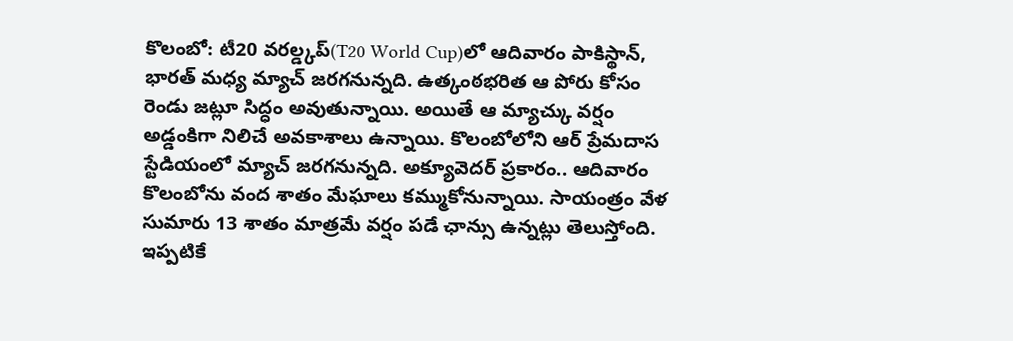కొలంబో: టీ20 వరల్డ్కప్(T20 World Cup)లో ఆదివారం పాకిస్థాన్, భారత్ మధ్య మ్యాచ్ జరగనున్నది. ఉత్కంఠభరిత ఆ పోరు కోసం రెండు జట్లూ సిద్ధం అవుతున్నాయి. అయితే ఆ మ్యాచ్కు వర్షం అడ్డంకిగా నిలిచే అవకాశాలు ఉన్నాయి. కొలంబోలోని ఆర్ ప్రేమదాస స్టేడియంలో మ్యాచ్ జరగనున్నది. అక్యూవెదర్ ప్రకారం.. ఆదివారం కొలంబోను వంద శాతం మేఘాలు కమ్ముకోనున్నాయి. సాయంత్రం వేళ సుమారు 13 శాతం మాత్రమే వర్షం పడే ఛాన్సు ఉన్నట్లు తెలుస్తోంది. ఇప్పటికే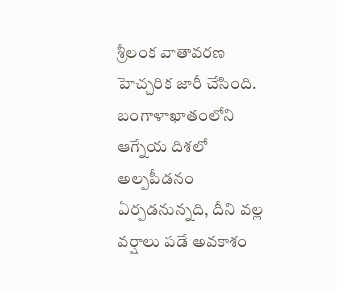శ్రీలంక వాతావరణ హెచ్చరిక జారీ చేసింది. బంగాళాఖాతంలోని ఆగ్నేయ దిశలో అల్పపీడనం ఏర్పడనున్నది, దీని వల్ల వర్షాలు పడే అవకాశం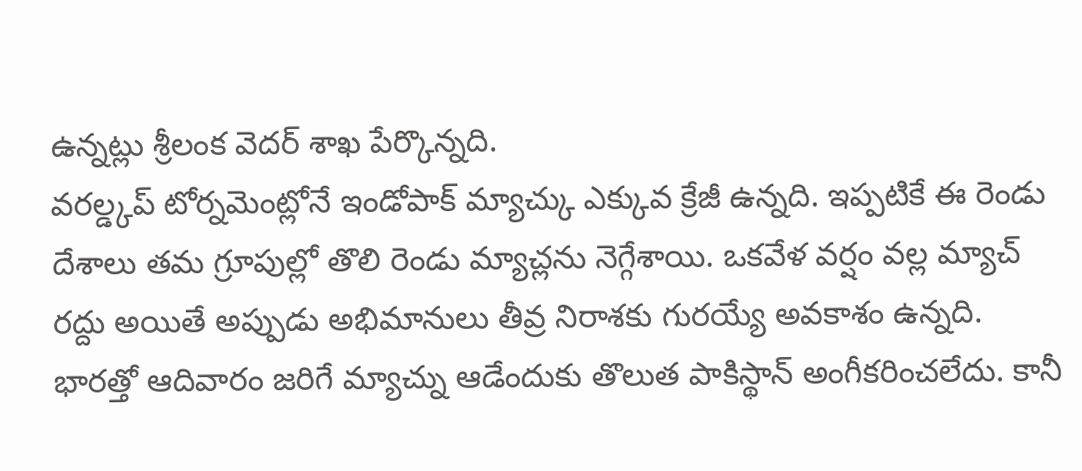ఉన్నట్లు శ్రీలంక వెదర్ శాఖ పేర్కొన్నది.
వరల్డ్కప్ టోర్నమెంట్లోనే ఇండోపాక్ మ్యాచ్కు ఎక్కువ క్రేజీ ఉన్నది. ఇప్పటికే ఈ రెండు దేశాలు తమ గ్రూపుల్లో తొలి రెండు మ్యాచ్లను నెగ్గేశాయి. ఒకవేళ వర్షం వల్ల మ్యాచ్ రద్దు అయితే అప్పుడు అభిమానులు తీవ్ర నిరాశకు గురయ్యే అవకాశం ఉన్నది. భారత్తో ఆదివారం జరిగే మ్యాచ్ను ఆడేందుకు తొలుత పాకిస్థాన్ అంగీకరించలేదు. కానీ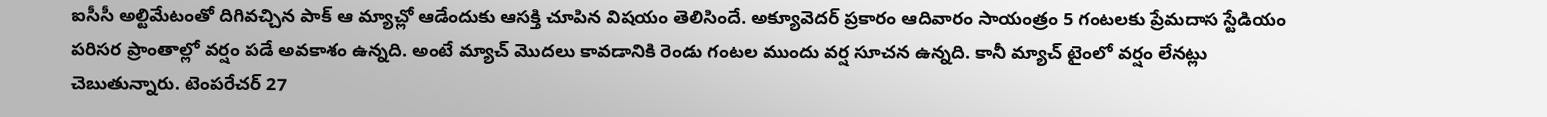ఐసీసీ అల్టిమేటంతో దిగివచ్చిన పాక్ ఆ మ్యాచ్లో ఆడేందుకు ఆసక్తి చూపిన విషయం తెలిసిందే. అక్యూవెదర్ ప్రకారం ఆదివారం సాయంత్రం 5 గంటలకు ప్రేమదాస స్టేడియం పరిసర ప్రాంతాల్లో వర్షం పడే అవకాశం ఉన్నది. అంటే మ్యాచ్ మొదలు కావడానికి రెండు గంటల ముందు వర్ష సూచన ఉన్నది. కానీ మ్యాచ్ టైంలో వర్షం లేనట్లు చెబుతున్నారు. టెంపరేచర్ 27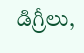డిగ్రీలు,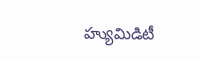హ్యుమిడిటీ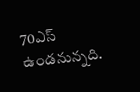70ఎస్ ఉండనున్నది.